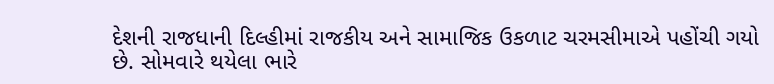દેશની રાજધાની દિલ્હીમાં રાજકીય અને સામાજિક ઉકળાટ ચરમસીમાએ પહોંચી ગયો છે. સોમવારે થયેલા ભારે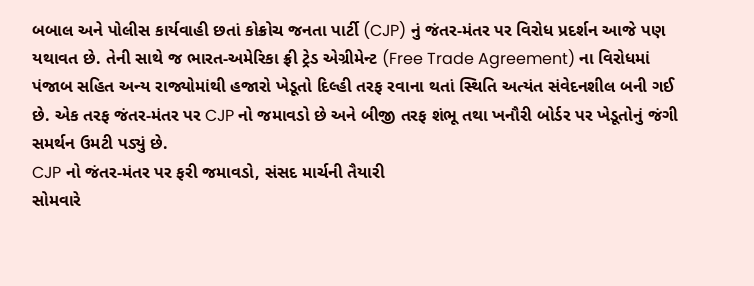બબાલ અને પોલીસ કાર્યવાહી છતાં કોક્રોચ જનતા પાર્ટી (CJP) નું જંતર-મંતર પર વિરોધ પ્રદર્શન આજે પણ યથાવત છે. તેની સાથે જ ભારત-અમેરિકા ફ્રી ટ્રેડ એગ્રીમેન્ટ (Free Trade Agreement) ના વિરોધમાં પંજાબ સહિત અન્ય રાજ્યોમાંથી હજારો ખેડૂતો દિલ્હી તરફ રવાના થતાં સ્થિતિ અત્યંત સંવેદનશીલ બની ગઈ છે. એક તરફ જંતર-મંતર પર CJP નો જમાવડો છે અને બીજી તરફ શંભૂ તથા ખનૌરી બોર્ડર પર ખેડૂતોનું જંગી સમર્થન ઉમટી પડ્યું છે.
CJP નો જંતર-મંતર પર ફરી જમાવડો, સંસદ માર્ચની તૈયારી
સોમવારે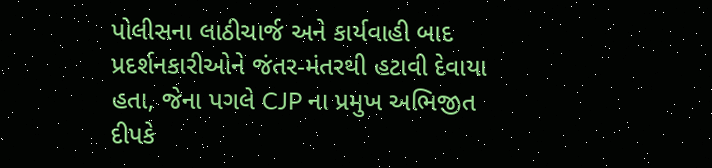પોલીસના લાઠીચાર્જ અને કાર્યવાહી બાદ પ્રદર્શનકારીઓને જંતર-મંતરથી હટાવી દેવાયા હતા, જેના પગલે CJP ના પ્રમુખ અભિજીત દીપકે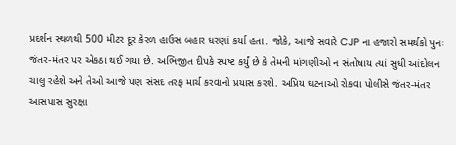પ્રદર્શન સ્થળથી 500 મીટર દૂર કેરળ હાઉસ બહાર ધરણાં કર્યા હતા. જોકે, આજે સવારે CJP ના હજારો સમર્થકો પુનઃ જંતર-મંતર પર એકઠા થઈ ગયા છે. અભિજીત દીપકે સ્પષ્ટ કર્યું છે કે તેમની માંગણીઓ ન સંતોષાય ત્યાં સુધી આંદોલન ચાલુ રહેશે અને તેઓ આજે પણ સંસદ તરફ માર્ચ કરવાનો પ્રયાસ કરશે. અપ્રિય ઘટનાઓ રોકવા પોલીસે જંતર-મંતર આસપાસ સુરક્ષા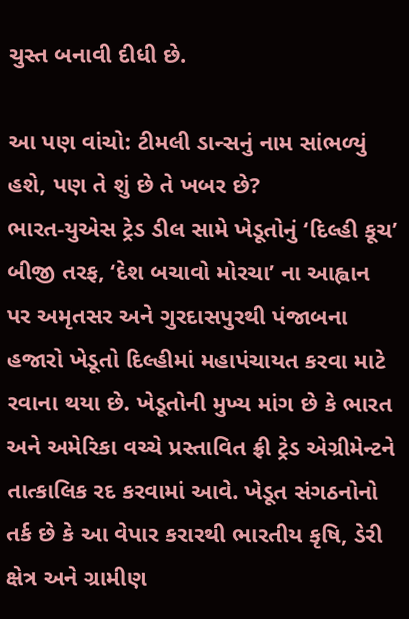ચુસ્ત બનાવી દીધી છે.

આ પણ વાંચો: ટીમલી ડાન્સનું નામ સાંભળ્યું હશે, પણ તે શું છે તે ખબર છે?
ભારત-યુએસ ટ્રેડ ડીલ સામે ખેડૂતોનું ‘દિલ્હી કૂચ’
બીજી તરફ, ‘દેશ બચાવો મોરચા’ ના આહ્વાન પર અમૃતસર અને ગુરદાસપુરથી પંજાબના હજારો ખેડૂતો દિલ્હીમાં મહાપંચાયત કરવા માટે રવાના થયા છે. ખેડૂતોની મુખ્ય માંગ છે કે ભારત અને અમેરિકા વચ્ચે પ્રસ્તાવિત ફ્રી ટ્રેડ એગ્રીમેન્ટને તાત્કાલિક રદ કરવામાં આવે. ખેડૂત સંગઠનોનો તર્ક છે કે આ વેપાર કરારથી ભારતીય કૃષિ, ડેરી ક્ષેત્ર અને ગ્રામીણ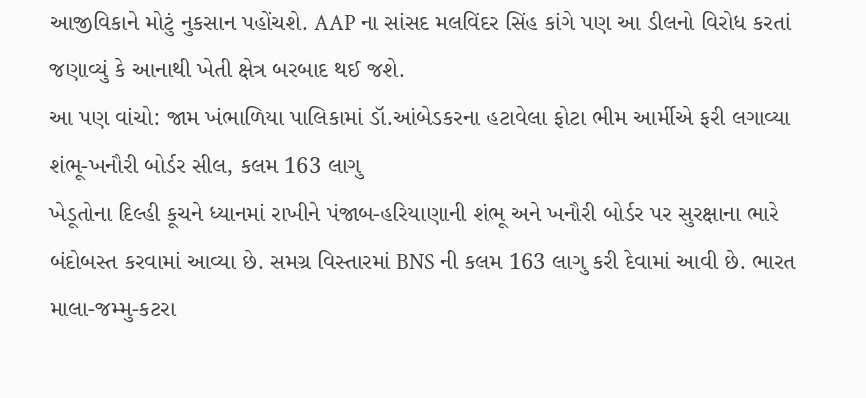આજીવિકાને મોટું નુકસાન પહોંચશે. AAP ના સાંસદ મલવિંદર સિંહ કાંગે પણ આ ડીલનો વિરોધ કરતાં જણાવ્યું કે આનાથી ખેતી ક્ષેત્ર બરબાદ થઈ જશે.
આ પણ વાંચો: જામ ખંભાળિયા પાલિકામાં ડૉ.આંબેડકરના હટાવેલા ફોટા ભીમ આર્મીએ ફરી લગાવ્યા
શંભૂ-ખનૌરી બોર્ડર સીલ, કલમ 163 લાગુ
ખેડૂતોના દિલ્હી કૂચને ધ્યાનમાં રાખીને પંજાબ-હરિયાણાની શંભૂ અને ખનૌરી બોર્ડર પર સુરક્ષાના ભારે બંદોબસ્ત કરવામાં આવ્યા છે. સમગ્ર વિસ્તારમાં BNS ની કલમ 163 લાગુ કરી દેવામાં આવી છે. ભારત માલા-જમ્મુ-કટરા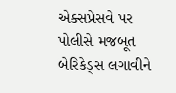એક્સપ્રેસવે પર પોલીસે મજબૂત બેરિકેડ્સ લગાવીને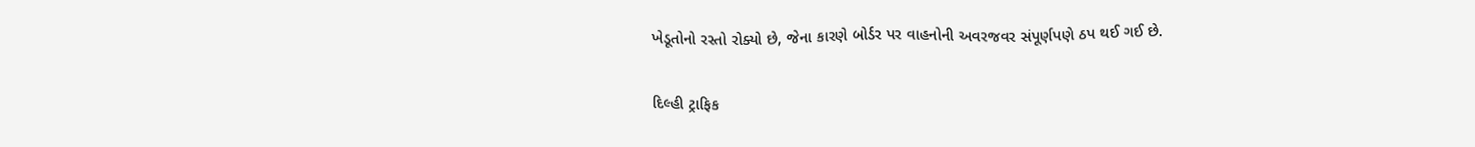ખેડૂતોનો રસ્તો રોક્યો છે, જેના કારણે બોર્ડર પર વાહનોની અવરજવર સંપૂર્ણપણે ઠપ થઈ ગઈ છે.

દિલ્હી ટ્રાફિક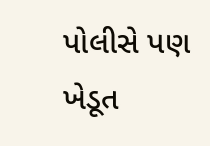પોલીસે પણ ખેડૂત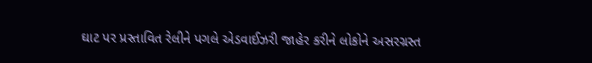ઘાટ પર પ્રસ્તાવિત રેલીને પગલે એડવાઈઝરી જાહેર કરીને લોકોને અસરગ્રસ્ત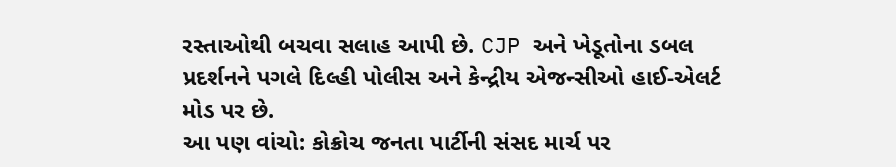રસ્તાઓથી બચવા સલાહ આપી છે. CJP અને ખેડૂતોના ડબલ પ્રદર્શનને પગલે દિલ્હી પોલીસ અને કેન્દ્રીય એજન્સીઓ હાઈ-એલર્ટ મોડ પર છે.
આ પણ વાંચો: કોક્રોચ જનતા પાર્ટીની સંસદ માર્ચ પર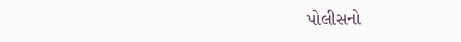પોલીસનો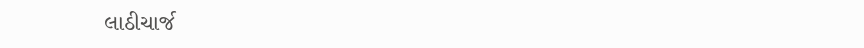લાઠીચાર્જ